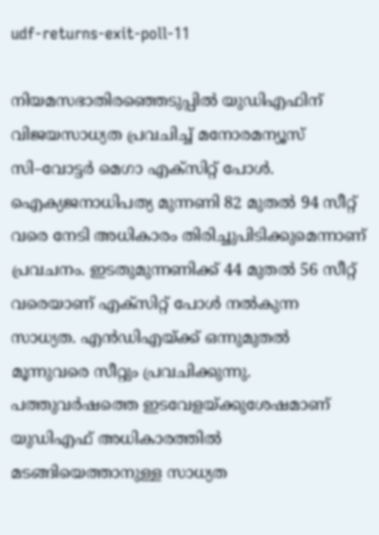udf-returns-exit-poll-11

നിയമസഭാതിരഞ്ഞെടുപ്പില്‍ യുഡിഎഫിന് വിജയസാധ്യത പ്രവചിച്ച് മനോരമന്യൂസ് സി–വോട്ടര്‍ മെഗാ എക്സിറ്റ് പോള്‍. ഐക്യജനാധിപത്യ മുന്നണി 82 മുതല്‍ 94 സീറ്റ് വരെ നേടി അധികാരം തിരിച്ചുപിടിക്കുമെന്നാണ് പ്രവചനം. ഇടതുമുന്നണിക്ക് 44 മുതല്‍ 56 സീറ്റ് വരെയാണ് എക്സിറ്റ് പോള്‍ നല്‍കുന്ന സാധ്യത. എന്‍ഡിഎയ്ക്ക് ഒന്നുമുതല്‍ മൂന്നുവരെ സീറ്റും പ്രവചിക്കുന്നു. പത്തുവര്‍ഷത്തെ ഇടവേളയ്ക്കുശേഷമാണ് യുഡിഎഫ് അധികാരത്തില്‍ മടങ്ങിയെത്താനുള്ള സാധ്യത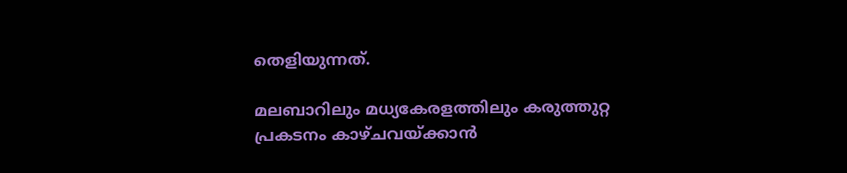തെളിയുന്നത്.

മലബാറിലും മധ്യകേരളത്തിലും കരുത്തുറ്റ പ്രകടനം കാഴ്ചവയ്ക്കാന്‍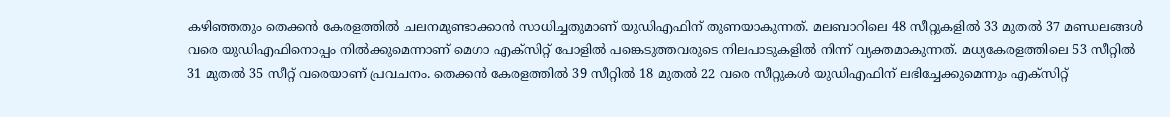കഴിഞ്ഞതും തെക്കന്‍ കേരളത്തില്‍ ചലനമുണ്ടാക്കാന്‍ സാധിച്ചതുമാണ് യുഡിഎഫിന് തുണയാകുന്നത്. മലബാറിലെ 48 സീറ്റുകളില്‍ 33 മുതല്‍ 37 മണ്ഡലങ്ങള്‍ വരെ യുഡിഎഫിനൊപ്പം നില്‍ക്കുമെന്നാണ് മെഗാ എക്സിറ്റ് പോളില്‍ പങ്കെടുത്തവരുടെ നിലപാടുകളില്‍ നിന്ന് വ്യക്തമാകുന്നത്. മധ്യകേരളത്തിലെ 53 സീറ്റില്‍ 31 മുതല്‍ 35 സീറ്റ് വരെയാണ് പ്രവചനം. തെക്കന്‍ കേരളത്തില്‍ 39 സീറ്റില്‍ 18 മുതല്‍ 22 വരെ സീറ്റുകള്‍ യുഡിഎഫിന് ലഭിച്ചേക്കുമെന്നും എക്സിറ്റ്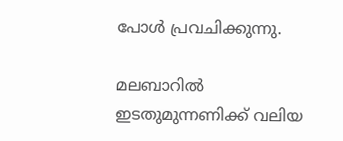പോള്‍ പ്രവചിക്കുന്നു.

മലബാറില്‍ ഇടതുമുന്നണിക്ക് വലിയ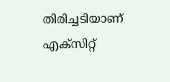തിരിച്ചടിയാണ് എക്സിറ്റ്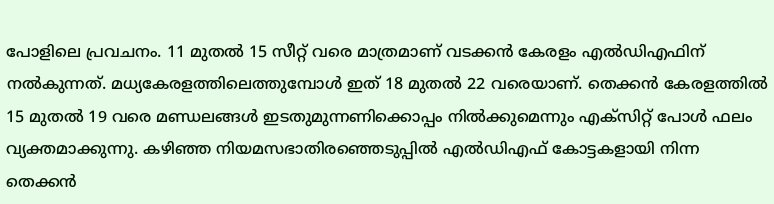പോളിലെ പ്രവചനം. 11 മുതല്‍ 15 സീറ്റ് വരെ മാത്രമാണ് വടക്കന്‍ കേരളം എല്‍ഡിഎഫിന് നല്‍കുന്നത്. മധ്യകേരളത്തിലെത്തുമ്പോള്‍ ഇത് 18 മുതല്‍ 22 വരെയാണ്. തെക്കന്‍ കേരളത്തില്‍ 15 മുതല്‍ 19 വരെ മണ്ഡ‍ലങ്ങള്‍ ഇടതുമുന്നണിക്കൊപ്പം നില്‍ക്കുമെന്നും എക്സിറ്റ് പോള്‍ ഫലം വ്യക്തമാക്കുന്നു. കഴിഞ്ഞ നിയമസഭാതിരഞ്ഞെടുപ്പില്‍ എല്‍ഡിഎഫ് കോട്ടകളായി നിന്ന തെക്കന്‍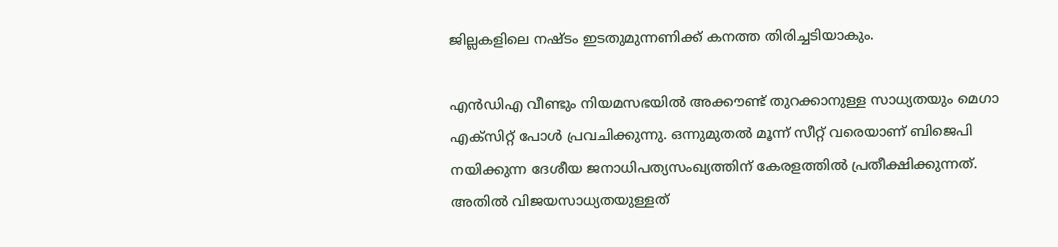ജില്ലകളിലെ നഷ്ടം ഇടതുമുന്നണിക്ക് കനത്ത തിരിച്ചടിയാകും.

എന്‍ഡിഎ വീണ്ടും നിയമസഭയില്‍ അക്കൗണ്ട് തുറക്കാനുള്ള സാധ്യതയും മെഗാ എക്സിറ്റ് പോള്‍ പ്രവചിക്കുന്നു. ഒന്നുമുതല്‍ മൂന്ന് സീറ്റ് വരെയാണ് ബിജെപി നയിക്കുന്ന ദേശീയ ജനാധിപത്യസംഖ്യത്തിന് കേരളത്തില്‍ പ്രതീക്ഷിക്കുന്നത്. അതില്‍ വിജയസാധ്യതയുള്ളത്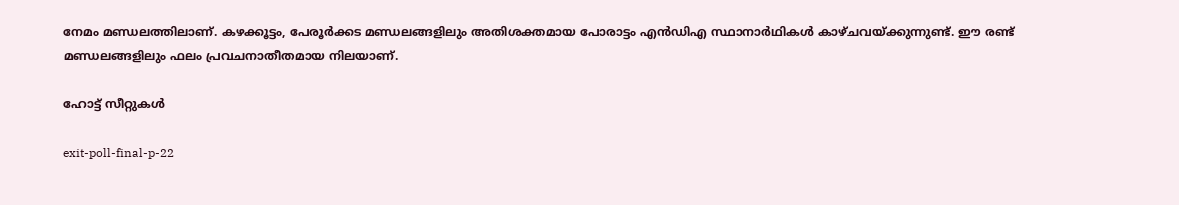നേമം മണ്ഡലത്തിലാണ്. കഴക്കൂട്ടം, പേരൂര്‍ക്കട മണ്ഡലങ്ങളിലും അതിശക്തമായ പോരാട്ടം എന്‍ഡിഎ സ്ഥാനാര്‍ഥികള്‍ കാഴ്ചവയ്ക്കുന്നുണ്ട്. ഈ രണ്ട് മണ്ഡലങ്ങളിലും ഫലം പ്രവചനാതീതമായ നിലയാണ്.

ഹോട്ട് സീറ്റുകള്‍

exit-poll-final-p-22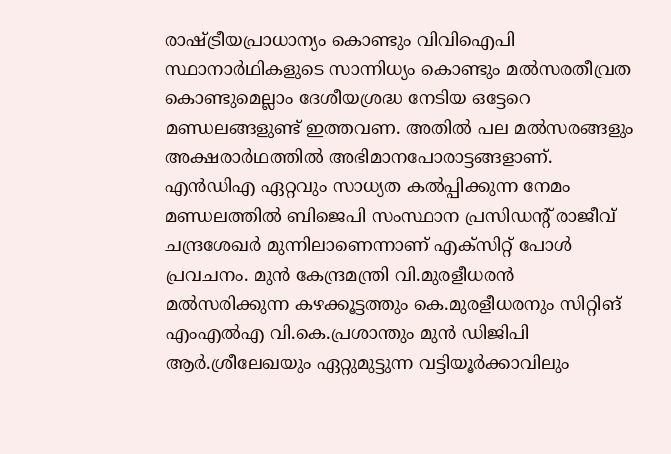രാഷ്ട്രീയപ്രാധാന്യം കൊണ്ടും വിവിഐപി സ്ഥാനാര്‍ഥികളുടെ സാന്നിധ്യം കൊണ്ടും മല്‍സരതീവ്രത കൊണ്ടുമെല്ലാം ദേശീയശ്രദ്ധ നേടിയ ഒട്ടേറെ മണ്ഡലങ്ങളുണ്ട് ഇത്തവണ. അതില്‍ പല മല്‍സരങ്ങളും അക്ഷരാര്‍ഥത്തില്‍ അഭിമാനപോരാട്ടങ്ങളാണ്. എന്‍ഡിഎ ഏറ്റവും സാധ്യത കല്‍പ്പിക്കുന്ന നേമം മണ്ഡലത്തില്‍ ബിജെപി സംസ്ഥാന പ്രസിഡന്റ് രാജീവ് ചന്ദ്രശേഖര്‍ മുന്നിലാണെന്നാണ് എക്സിറ്റ് പോള്‍ പ്രവചനം. മുന്‍ കേന്ദ്രമന്ത്രി വി.മുരളീധരന്‍ മല്‍സരിക്കുന്ന കഴക്കൂട്ടത്തും കെ.മുരളീധരനും സിറ്റിങ് എംഎല്‍എ വി.കെ.പ്രശാന്തും മുന്‍ ഡിജിപി ആര്‍.ശ്രീലേഖയും ഏറ്റുമുട്ടുന്ന വട്ടിയൂര്‍ക്കാവിലും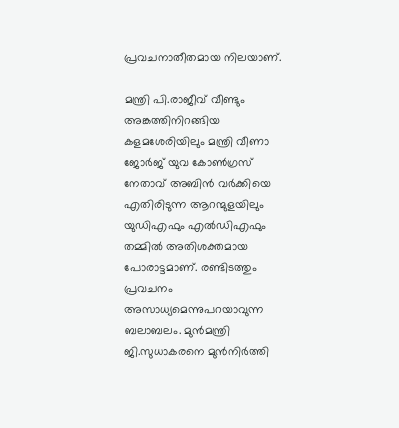പ്രവചനാതീതമായ നിലയാണ്.

മന്ത്രി പി.രാജീവ് വീണ്ടും അങ്കത്തിനിറങ്ങിയ കളമശേരിയിലും മന്ത്രി വീണാ ജോര്‍ജ് യുവ കോണ്‍ഗ്രസ് നേതാവ് അബിന്‍ വര്‍ക്കിയെ എതിരിടുന്ന ആറന്മുളയിലും യുഡിഎഫും എല്‍ഡിഎഫും തമ്മില്‍ അതിശക്തമായ പോരാട്ടമാണ്. രണ്ടിടത്തും പ്രവചനം അസാധ്യമെന്നുപറയാവുന്ന ബലാബലം. മുന്‍മന്ത്രി ജി.സുധാകരനെ മുന്‍നിര്‍ത്തി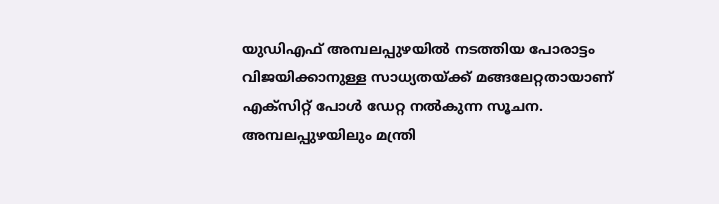യുഡിഎഫ് അമ്പലപ്പുഴയില്‍ നടത്തിയ പോരാട്ടം വിജയിക്കാനുള്ള സാധ്യതയ്ക്ക് മങ്ങലേറ്റതായാണ് എക്സിറ്റ് പോള്‍ ഡേറ്റ നല്‍കുന്ന സൂചന. അമ്പലപ്പുഴയിലും മന്ത്രി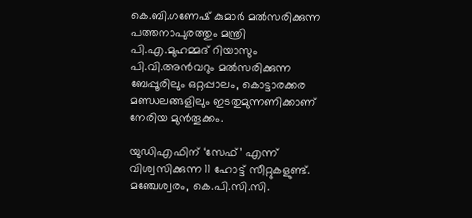കെ.ബി.ഗണേഷ് കുമാര്‍ മല്‍സരിക്കുന്ന പത്തനാപുരത്തും മന്ത്രി പി.എ.മുഹമ്മദ് റിയാസും പി.വി.അന്‍വറും മല്‍സരിക്കുന്ന ബേപ്പൂരിലും ഒറ്റപ്പാലം, കൊട്ടാരക്കര മണ്ഡലങ്ങളിലും ഇടതുമുന്നണിക്കാണ് നേരിയ മുന്‍തൂക്കം.

യുഡിഎഫിന് ‘സേഫ്’ എന്ന് വിശ്വസിക്കുന്ന 11 ഹോട്ട് സീറ്റുകളുണ്ട്. മഞ്ചേശ്വരം, കെ.പി.സി.സി.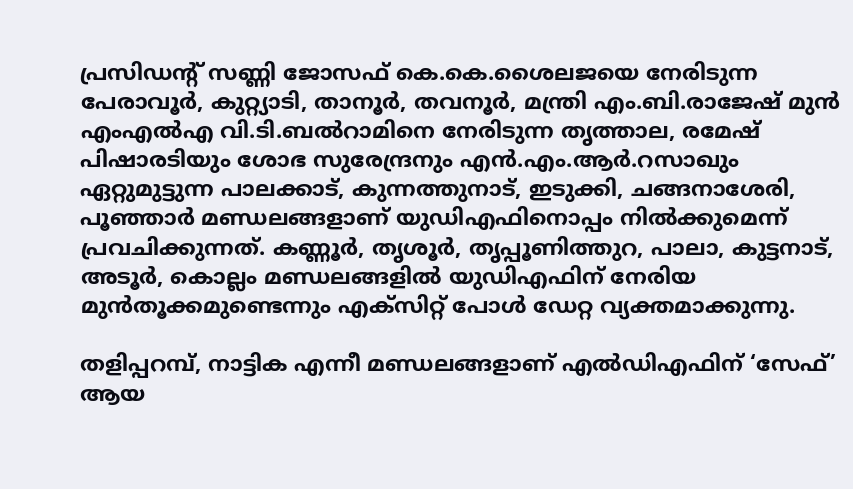പ്രസിഡന്‍റ് സണ്ണി ജോസഫ് കെ.കെ.ശൈലജയെ നേരിടുന്ന പേരാവൂര്‍, കുറ്റ്യാടി, താനൂര്‍, തവനൂര്‍, മന്ത്രി എം.ബി.രാജേഷ് മുന്‍ എംഎല്‍എ വി.ടി.ബല്‍റാമിനെ നേരിടുന്ന തൃത്താല, രമേഷ് പിഷാരടിയും ശോഭ സുരേന്ദ്രനും എന്‍.എം.ആര്‍.റസാഖും ഏറ്റുമുട്ടുന്ന പാലക്കാട്, കുന്നത്തുനാട്, ഇടുക്കി, ചങ്ങനാശേരി, പൂഞ്ഞാര്‍ മണ്ഡലങ്ങളാണ് യുഡിഎഫിനൊപ്പം നില്‍ക്കുമെന്ന് പ്രവചിക്കുന്നത്. കണ്ണൂര്‍, തൃശൂര്‍, തൃപ്പൂണിത്തുറ, പാലാ, കുട്ടനാട്, അടൂര്‍, കൊല്ലം മണ്ഡലങ്ങളില്‍ യുഡിഎഫിന് നേരിയ മുന്‍തൂക്കമുണ്ടെന്നും എക്സിറ്റ് പോള്‍ ഡേറ്റ വ്യക്തമാക്കുന്നു.

തളിപ്പറമ്പ്, നാട്ടിക എന്നീ മണ്ഡലങ്ങളാണ് എല്‍ഡിഎഫിന് ‘സേഫ്’ ആയ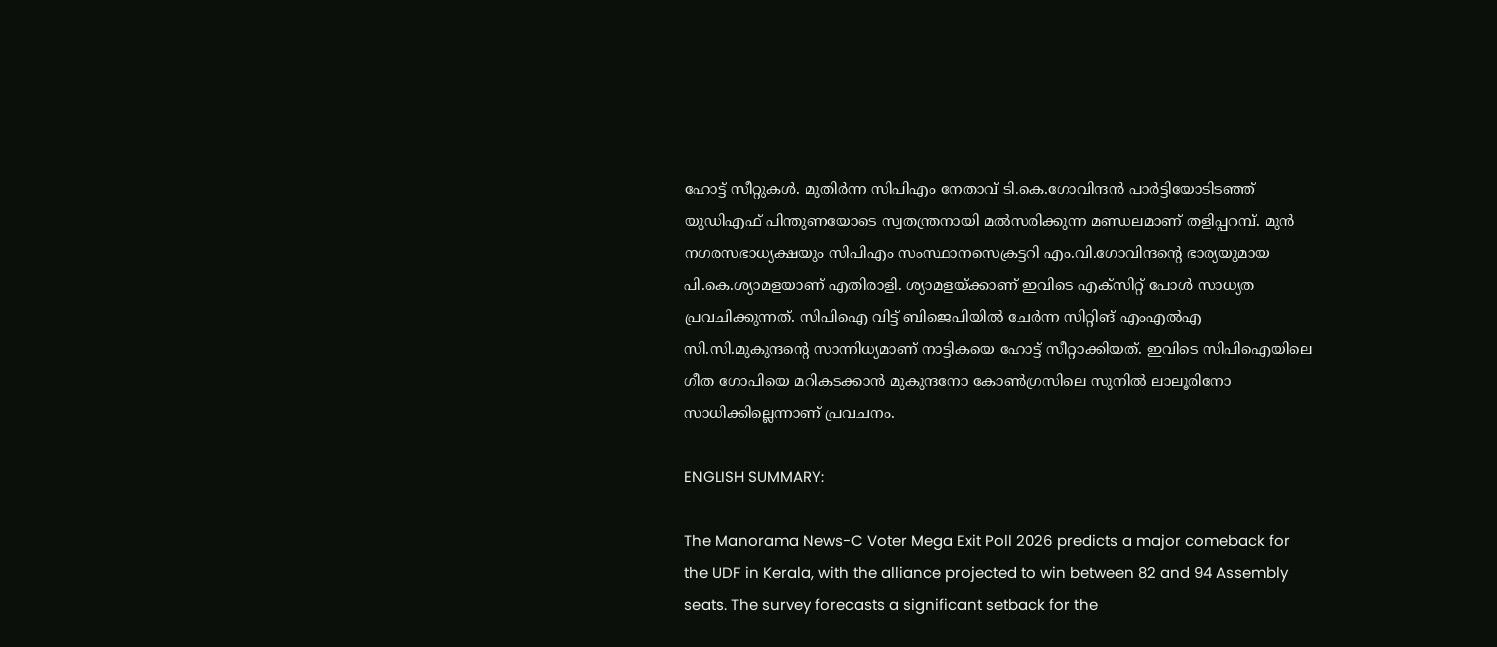ഹോട്ട് സീറ്റുകള്‍. മുതിര്‍ന്ന സിപിഎം നേതാവ് ടി.കെ.ഗോവിന്ദന്‍ പാര്‍ട്ടിയോടിടഞ്ഞ് യുഡിഎഫ് പിന്തുണയോടെ സ്വതന്ത്രനായി മല്‍സരിക്കുന്ന മണ്ഡലമാണ് തളിപ്പറമ്പ്. മുന്‍ നഗരസഭാധ്യക്ഷയും സിപിഎം സംസ്ഥാനസെക്രട്ടറി എം.വി.ഗോവിന്ദന്‍റെ ഭാര്യയുമായ പി.കെ.ശ്യാമളയാണ് എതിരാളി. ശ്യാമളയ്ക്കാണ് ഇവിടെ എക്സിറ്റ് പോള്‍ സാധ്യത പ്രവചിക്കുന്നത്. സിപിഐ വിട്ട് ബിജെപിയില്‍ ചേര്‍ന്ന സിറ്റിങ് എംഎല്‍എ സി.സി.മുകുന്ദന്‍റെ സാന്നിധ്യമാണ് നാട്ടികയെ ഹോട്ട് സീറ്റാക്കിയത്. ഇവിടെ സിപിഐയിലെ ഗീത ഗോപിയെ മറികടക്കാന്‍ മുകുന്ദനോ കോണ്‍ഗ്രസിലെ സുനില്‍ ലാലൂരിനോ സാധിക്കില്ലെന്നാണ് പ്രവചനം.

ENGLISH SUMMARY:

The Manorama News-C Voter Mega Exit Poll 2026 predicts a major comeback for the UDF in Kerala, with the alliance projected to win between 82 and 94 Assembly seats. The survey forecasts a significant setback for the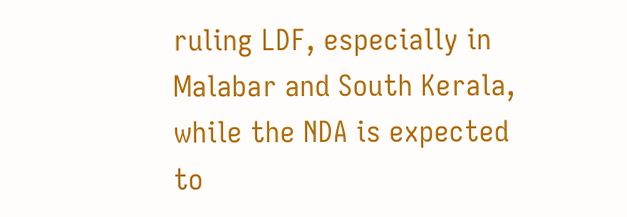ruling LDF, especially in Malabar and South Kerala, while the NDA is expected to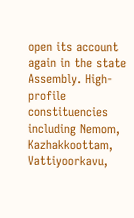open its account again in the state Assembly. High-profile constituencies including Nemom, Kazhakkoottam, Vattiyoorkavu,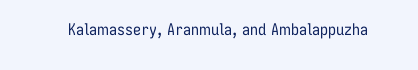Kalamassery, Aranmula, and Ambalappuzha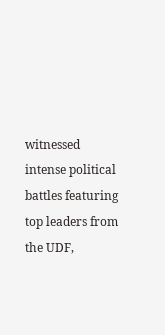witnessed intense political battles featuring top leaders from the UDF,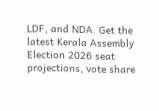LDF, and NDA. Get the latest Kerala Assembly Election 2026 seat projections, vote share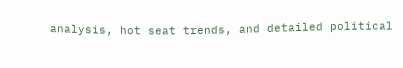analysis, hot seat trends, and detailed political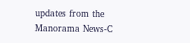updates from the Manorama News-C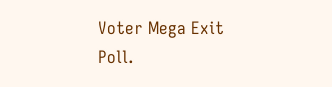Voter Mega Exit Poll.